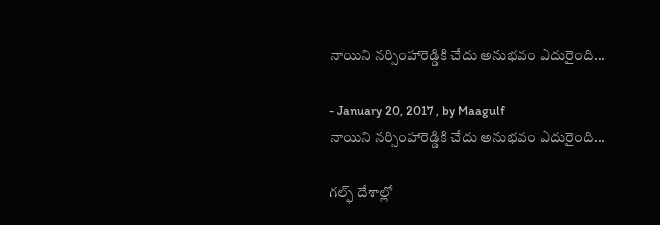నాయిని నర్సింహారెడ్డికి చేదు అనుభవం ఎదురైంది...

- January 20, 2017 , by Maagulf
నాయిని నర్సింహారెడ్డికి చేదు అనుభవం ఎదురైంది...

గల్ఫ్‌ దేశాల్లో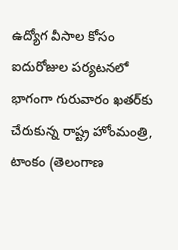ఉద్యోగ వీసాల కోసం ఐదురోజుల పర్యటనలో భాగంగా గురువారం ఖతర్‌కు చేరుకున్న రాష్ట్ర హోంమంత్రి, టాంకం (తెలంగాణ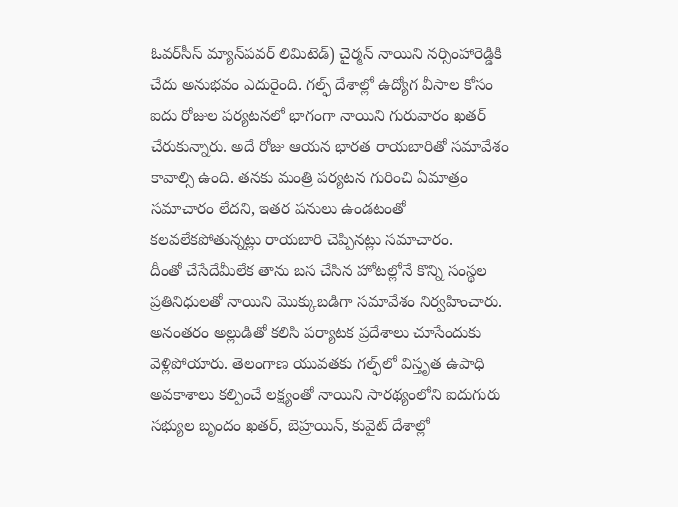ఓవర్‌సీస్‌ మ్యాన్‌పవర్‌ లిమిటెడ్‌) చైర్మన్‌ నాయిని నర్సింహారెడ్డికి చేదు అనుభవం ఎదురైంది. గల్ఫ్ దేశాల్లో ఉద్యోగ వీసాల కోసం ఐదు రోజుల పర్యటనలో భాగంగా నాయిని గురువారం ఖతర్ చేరుకున్నారు. అదే రోజు ఆయన భారత రాయబారితో సమావేశం కావాల్సి ఉంది. తనకు మంత్రి పర్యటన గురించి ఏమాత్రం సమాచారం లేదని, ఇతర పనులు ఉండటంతో కలవలేకపోతున్నట్లు రాయబారి చెప్పినట్లు సమాచారం.
దీంతో చేసేదేమీలేక తాను బస చేసిన హోటల్లోనే కొన్ని సంస్థల ప్రతినిధులతో నాయిని మొక్కుబడిగా సమావేశం నిర్వహించారు.
అనంతరం అల్లుడితో కలిసి పర్యాటక ప్రదేశాలు చూసేందుకు వెళ్లిపోయారు. తెలంగాణ యువతకు గల్ఫ్‌లో విస్తృత ఉపాధి అవకాశాలు కల్పించే లక్ష్యంతో నాయిని సారథ్యంలోని ఐదుగురు సభ్యుల బృందం ఖతర్‌, బెహ్రయిన్‌, కువైట్ దేశాల్లో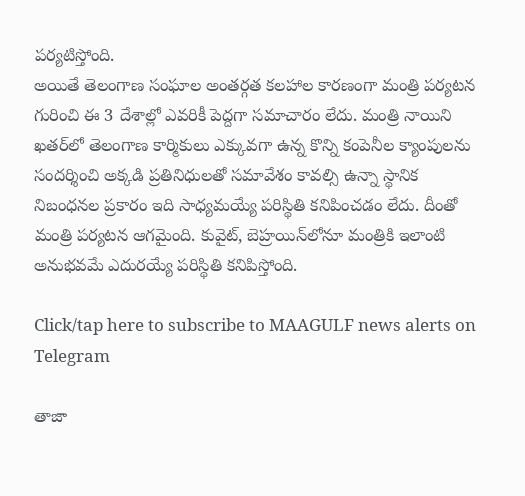పర్యటిస్తోంది.
అయితే తెలంగాణ సంఘాల అంతర్గత కలహాల కారణంగా మంత్రి పర్యటన గురించి ఈ 3 దేశాల్లో ఎవరికీ పెద్దగా సమాచారం లేదు. మంత్రి నాయిని ఖతర్‌లో తెలంగాణ కార్మికులు ఎక్కువగా ఉన్న కొన్ని కంపెనీల క్యాంపులను సందర్శించి అక్కడి ప్రతినిధులతో సమావేశం కావల్సి ఉన్నా స్థానిక నిబంధనల ప్రకారం ఇది సాధ్యమయ్యే పరిస్థితి కనిపించడం లేదు. దీంతో మంత్రి పర్యటన ఆగమైంది. కువైట్, బెహ్రయిన్‌లోనూ మంత్రికి ఇలాంటి అనుభవమే ఎదురయ్యే పరిస్థితి కనిపిస్తోంది.

Click/tap here to subscribe to MAAGULF news alerts on Telegram

తాజా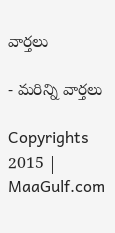వార్తలు

- మరిన్ని వార్తలు

Copyrights 2015 | MaaGulf.com